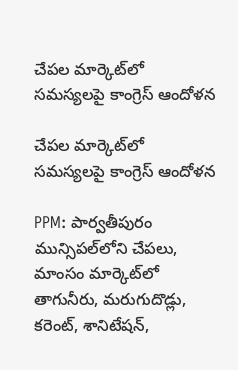చేపల మార్కెట్‌లో సమస్యలపై కాంగ్రెస్ ఆందోళన

చేపల మార్కెట్‌లో సమస్యలపై కాంగ్రెస్ ఆందోళన

PPM: పార్వతీపురం మున్సిపల్‌లోని చేపలు, మాంసం మార్కెట్‌లో తాగునీరు, మరుగుదొడ్లు, కరెంట్, శానిటేషన్,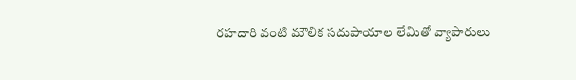రహదారి వంటి మౌలిక సదుపాయాల లేమితో వ్యాపారులు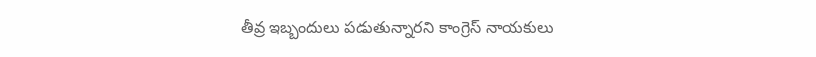తీవ్ర ఇబ్బందులు పడుతున్నారని కాంగ్రెస్ నాయకులు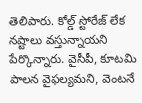తెలిపారు. కోల్డ్ స్టోరేజ్ లేక నష్టాలు వస్తున్నాయని పేర్కొన్నారు. వైసీపీ, కూటమి పాలన వైఫల్యమని, వెంటనే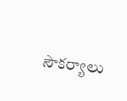సౌకర్యాలు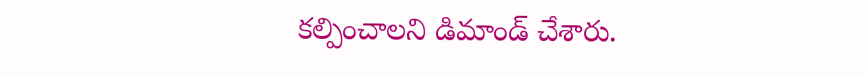కల్పించాలని డిమాండ్ చేశారు.